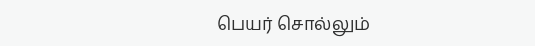பெயர் சொல்லும்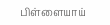பிள்ளையாய்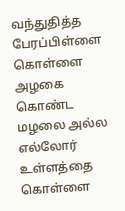வந்துதித்த பேரப்பிள்ளை
கொள்ளை அழகை கொண்ட மழலை அல்ல
எல்லோர் உள்ளத்தை கொள்ளை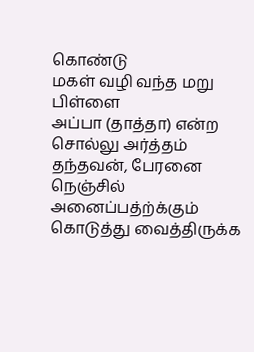கொண்டு
மகள் வழி வந்த மறு பிள்ளை
அப்பா (தாத்தா) என்ற சொல்லு அர்த்தம்
தந்தவன், பேரனை நெஞ்சில் அனைப்பத்ற்க்கும்
கொடுத்து வைத்திருக்க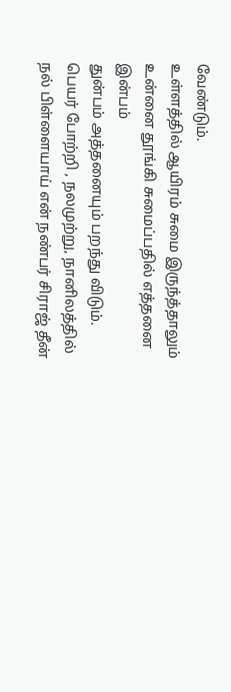வேண்டும்.
உள்ளத்தில் ஆயிரம் சுமை இருந்த்தாலும்
உன்னை தூங்கி சுமைப்பதில் எத்தனை இன்பம்
துன்பம் அத்தனையும் பறந்து விடும்.
பெயர் போற்றி , நலமுற்று, நானிலத்தில்
நல் பிள்ளையாய் என் நண்பர் சிராஜ் தீன்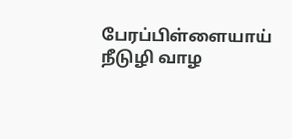பேரப்பிள்ளையாய் நீடுழி வாழ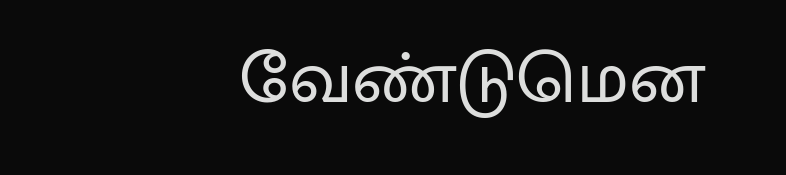வேண்டுமென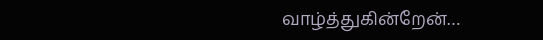வாழ்த்துகின்றேன்…